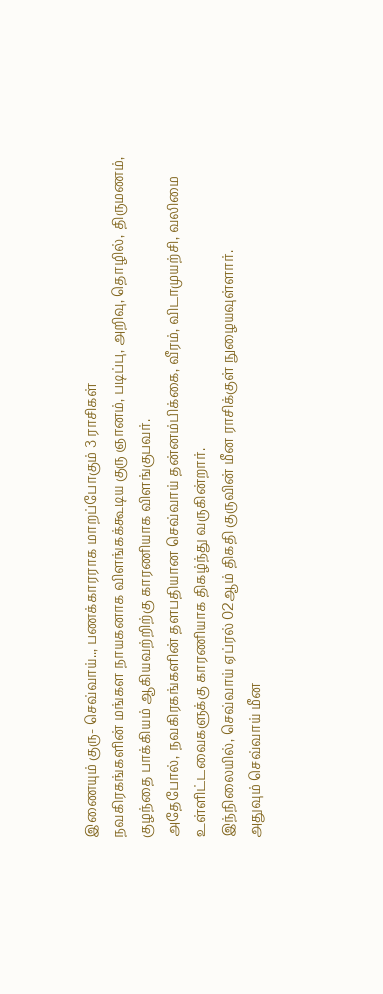இணையும் குரு- செவ்வாய்.., பணக்காரராக மாறப்போகும் 3 ராசிகள்
நவகிரகங்களின் மங்கள நாயகனாக விளங்கக்கூடிய குரு ஞானம், படிப்பு, அறிவு, தொழில், திருமணம், குழந்தை பாக்கியம் ஆகியவற்றிற்கு காரணியாக விளங்குபவர்.
அதேபோல், நவகிரகங்களின் தளபதியான செவ்வாய் தன்னம்பிக்கை, வீரம், விடாமுயற்சி, வலிமை உள்ளிட்டவைகளுக்கு காரணியாக திகழ்ந்து வருகின்றார்.
இந்நிலையில், செவ்வாய் ஏப்ரல் 02ஆம் திகதி குருவின் மீன ராசிக்குள் நுழையவுள்ளார்.
அதுவும் செவ்வாய் மீன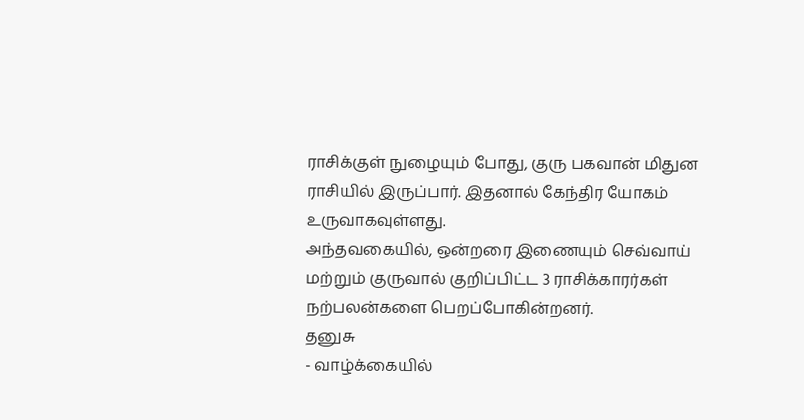ராசிக்குள் நுழையும் போது, குரு பகவான் மிதுன ராசியில் இருப்பார். இதனால் கேந்திர யோகம் உருவாகவுள்ளது.
அந்தவகையில், ஒன்றரை இணையும் செவ்வாய் மற்றும் குருவால் குறிப்பிட்ட 3 ராசிக்காரர்கள் நற்பலன்களை பெறப்போகின்றனர்.
தனுசு
- வாழ்க்கையில்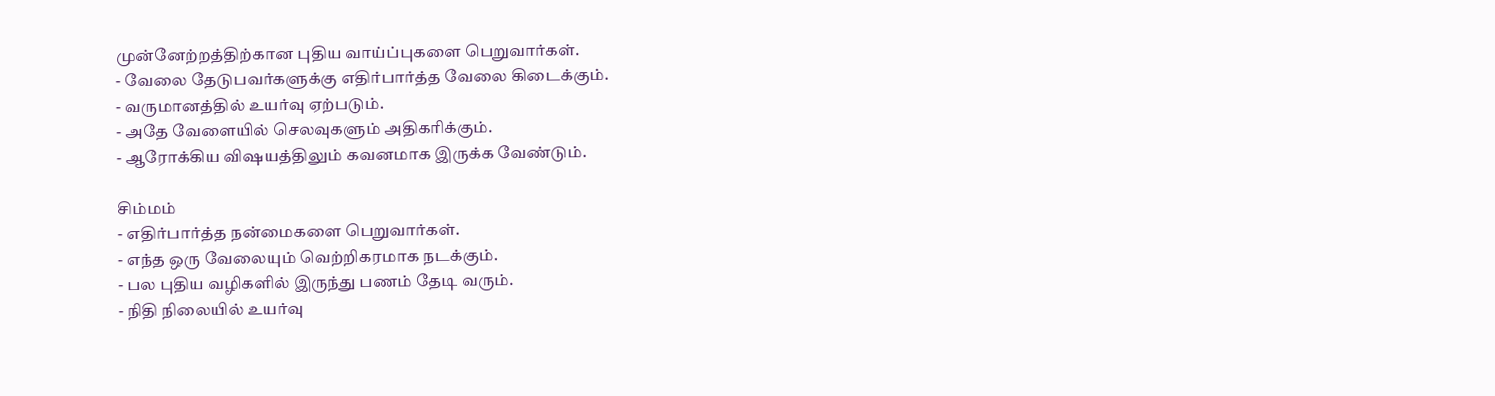முன்னேற்றத்திற்கான புதிய வாய்ப்புகளை பெறுவார்கள்.
- வேலை தேடுபவர்களுக்கு எதிர்பார்த்த வேலை கிடைக்கும்.
- வருமானத்தில் உயர்வு ஏற்படும்.
- அதே வேளையில் செலவுகளும் அதிகரிக்கும்.
- ஆரோக்கிய விஷயத்திலும் கவனமாக இருக்க வேண்டும்.

சிம்மம்
- எதிர்பார்த்த நன்மைகளை பெறுவார்கள்.
- எந்த ஒரு வேலையும் வெற்றிகரமாக நடக்கும்.
- பல புதிய வழிகளில் இருந்து பணம் தேடி வரும்.
- நிதி நிலையில் உயர்வு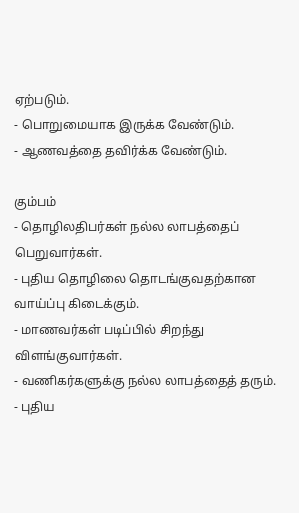ஏற்படும்.
- பொறுமையாக இருக்க வேண்டும்.
- ஆணவத்தை தவிர்க்க வேண்டும்.

கும்பம்
- தொழிலதிபர்கள் நல்ல லாபத்தைப் பெறுவார்கள்.
- புதிய தொழிலை தொடங்குவதற்கான வாய்ப்பு கிடைக்கும்.
- மாணவர்கள் படிப்பில் சிறந்து விளங்குவார்கள்.
- வணிகர்களுக்கு நல்ல லாபத்தைத் தரும்.
- புதிய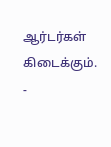ஆர்டர்கள் கிடைக்கும்.
-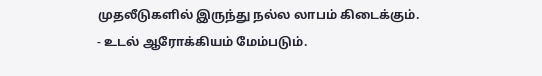முதலீடுகளில் இருந்து நல்ல லாபம் கிடைக்கும்.
- உடல் ஆரோக்கியம் மேம்படும்.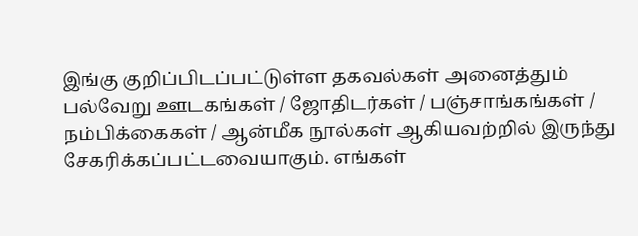இங்கு குறிப்பிடப்பட்டுள்ள தகவல்கள் அனைத்தும் பல்வேறு ஊடகங்கள் / ஜோதிடர்கள் / பஞ்சாங்கங்கள் / நம்பிக்கைகள் / ஆன்மீக நூல்கள் ஆகியவற்றில் இருந்து சேகரிக்கப்பட்டவையாகும். எங்கள்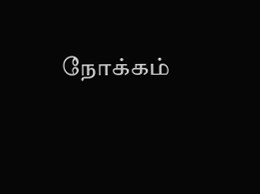நோக்கம்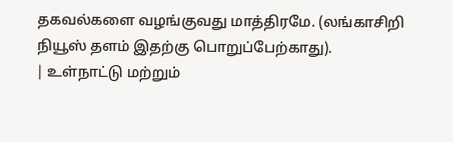தகவல்களை வழங்குவது மாத்திரமே. (லங்காசிறி நியூஸ் தளம் இதற்கு பொறுப்பேற்காது).
| உள்நாட்டு மற்றும்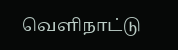வெளிநாட்டு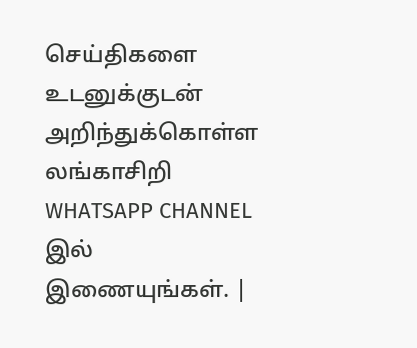செய்திகளை உடனுக்குடன் அறிந்துக்கொள்ள லங்காசிறி WHATSAPP CHANNEL இல் இணையுங்கள். |